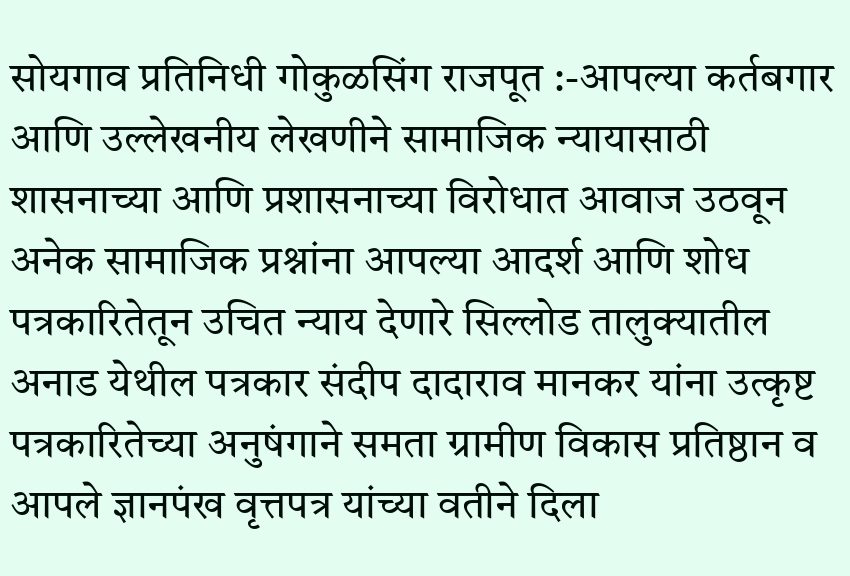सोयगाव प्रतिनिधी गोकुळसिंग राजपूत :-आपल्या कर्तबगार आणि उल्लेखनीय लेखणीने सामाजिक न्यायासाठी शासनाच्या आणि प्रशासनाच्या विरोधात आवाज उठवून अनेक सामाजिक प्रश्नांना आपल्या आदर्श आणि शोध पत्रकारितेतून उचित न्याय देणारे सिल्लोड तालुक्यातील अनाड येथील पत्रकार संदीप दादाराव मानकर यांना उत्कृष्ट पत्रकारितेच्या अनुषंगाने समता ग्रामीण विकास प्रतिष्ठान व आपले ज्ञानपंख वृत्तपत्र यांच्या वतीने दिला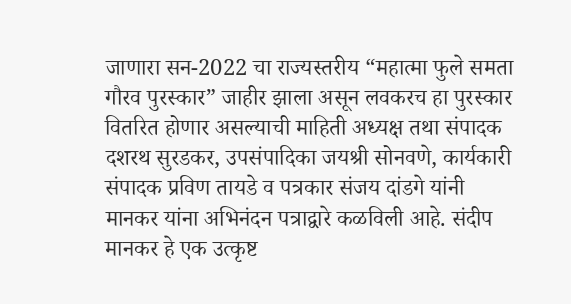जाणारा सन-2022 चा राज्यस्तरीय “महात्मा फुले समता गौरव पुरस्कार” जाहीर झाला असून लवकरच हा पुरस्कार वितरित होणार असल्याची माहिती अध्यक्ष तथा संपादक दशरथ सुरडकर, उपसंपादिका जयश्री सोनवणे, कार्यकारी संपादक प्रविण तायडे व पत्रकार संजय दांडगे यांनी मानकर यांना अभिनंदन पत्राद्वारे कळविली आहे. संदीप मानकर हे एक उत्कृष्ट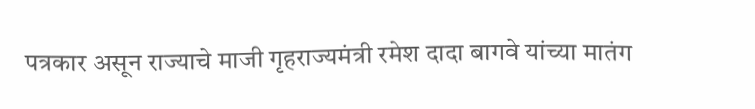पत्रकार असून राज्याचे माजी गृहराज्यमंत्री रमेश दादा बागवे यांच्या मातंग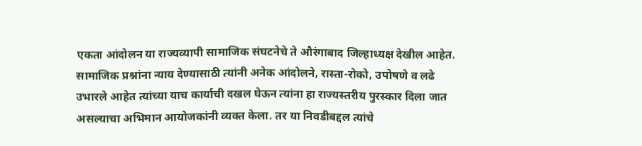एकता आंदोलन या राज्यव्यापी सामाजिक संघटनेचे ते औरंगाबाद जिल्हाध्यक्ष देखील आहेत. सामाजिक प्रश्नांना न्याय देण्यासाठी त्यांनी अनेक आंदोलने, रास्ता-रोको, उपोषणे व लढे उभारले आहेत त्यांच्या याच कार्याची दखल घेऊन त्यांना हा राज्यस्तरीय पुरस्कार दिला जात असल्याचा अभिमान आयोजकांनी व्यक्त केला. तर या निवडीबद्दल त्यांचे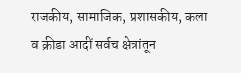राजकीय, सामाजिक, प्रशासकीय, कला व क्रीडा आदीं सर्वच क्षेत्रांतून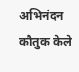अभिनंदन कौतुक केले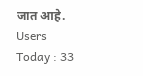जात आहे.
Users Today : 33